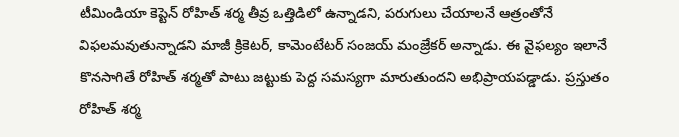టీమిండియా కెప్టెన్ రోహిత్ శర్మ తీవ్ర ఒత్తిడిలో ఉన్నాడని, పరుగులు చేయాలనే ఆత్రంతోనే విఫలమవుతున్నాడని మాజీ క్రికెటర్, కామెంటేటర్ సంజయ్ మంజ్రేకర్ అన్నాడు. ఈ వైఫల్యం ఇలానే కొనసాగితే రోహిత్ శర్మతో పాటు జట్టుకు పెద్ద సమస్యగా మారుతుందని అభిప్రాయపడ్డాడు. ప్రస్తుతం రోహిత్ శర్మ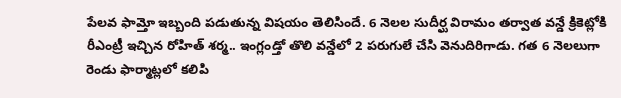పేలవ ఫామ్తో ఇబ్బంది పడుతున్న విషయం తెలిసిందే. 6 నెలల సుదీర్ఘ విరామం తర్వాత వన్డే క్రికెట్లోకి రీఎంట్రీ ఇచ్చిన రోహిత్ శర్మ.. ఇంగ్లండ్తో తొలి వన్డేలో 2 పరుగులే చేసి వెనుదిరిగాడు. గత 6 నెలలుగా రెండు ఫార్మాట్లలో కలిపి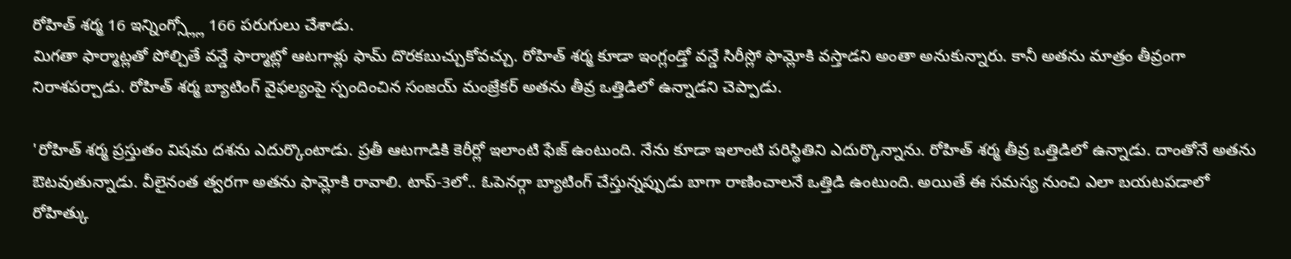రోహిత్ శర్మ 16 ఇన్నింగ్స్ల్లో 166 పరుగులు చేశాడు.
మిగతా ఫార్మాట్లతో పోల్చితే వన్డే ఫార్మాట్లో ఆటగాళ్లు ఫామ్ దొరకబుచ్చుకోవచ్చు. రోహిత్ శర్మ కూడా ఇంగ్లండ్తో వన్డే సిరీస్లో ఫామ్లోకి వస్తాడని అంతా అనుకున్నారు. కానీ అతను మాత్రం తీవ్రంగా నిరాశపర్చాడు. రోహిత్ శర్మ బ్యాటింగ్ వైఫల్యంపై స్పందించిన సంజయ్ మంజ్రేకర్ అతను తీవ్ర ఒత్తిడిలో ఉన్నాడని చెప్పాడు.

'రోహిత్ శర్మ ప్రస్తుతం విషమ దశను ఎదుర్కొంటాడు. ప్రతీ ఆటగాడికి కెరీర్లో ఇలాంటి ఫేజ్ ఉంటుంది. నేను కూడా ఇలాంటి పరిస్థితిని ఎదుర్కొన్నాను. రోహిత్ శర్మ తీవ్ర ఒత్తిడిలో ఉన్నాడు. దాంతోనే అతను ఔటవుతున్నాడు. వీలైనంత త్వరగా అతను ఫామ్లోకి రావాలి. టాప్-3లో.. ఓపెనర్గా బ్యాటింగ్ చేస్తున్నప్పుడు బాగా రాణించాలనే ఒత్తిడి ఉంటుంది. అయితే ఈ సమస్య నుంచి ఎలా బయటపడాలో రోహిత్కు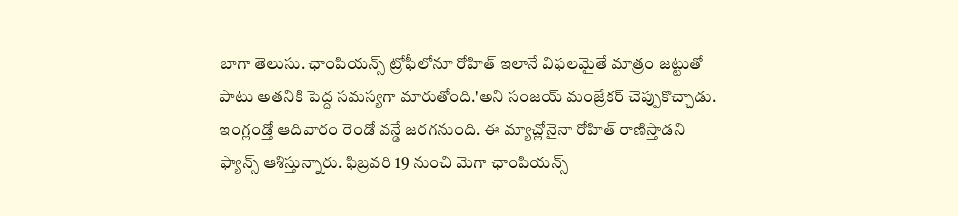బాగా తెలుసు. ఛాంపియన్స్ ట్రోఫీలోనూ రోహిత్ ఇలానే విఫలమైతే మాత్రం జట్టుతో పాటు అతనికి పెద్ద సమస్యగా మారుతోంది.'అని సంజయ్ మంజ్రేకర్ చెప్పుకొచ్చాడు.
ఇంగ్లండ్తో ఆదివారం రెండో వన్డే జరగనుంది. ఈ మ్యాచ్లోనైనా రోహిత్ రాణిస్తాడని ఫ్యాన్స్ ఆశిస్తున్నారు. ఫిబ్రవరి 19 నుంచి మెగా ఛాంపియన్స్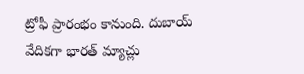ట్రోఫీ ప్రారంభం కానుంది. దుబాయ్ వేదికగా భారత్ మ్యాచ్లు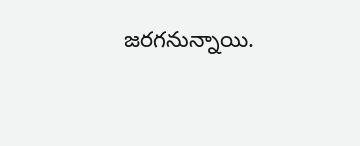జరగనున్నాయి.